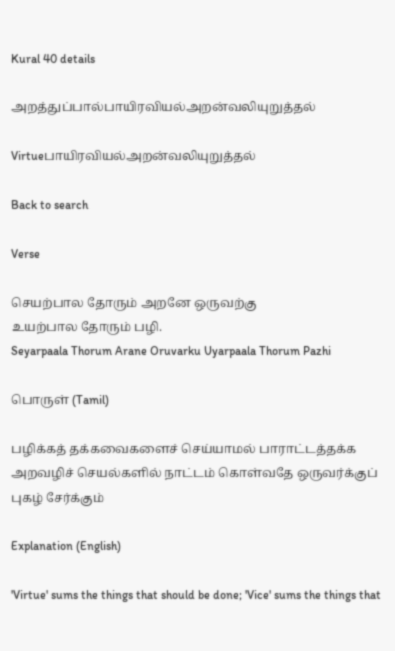Kural 40 details

அறத்துப்பால்பாயிரவியல்அறன்வலியுறுத்தல்

Virtueபாயிரவியல்அறன்வலியுறுத்தல்

Back to search

Verse

செயற்பால தோரும் அறனே ஒருவற்கு
உயற்பால தோரும் பழி.
Seyarpaala Thorum Arane Oruvarku Uyarpaala Thorum Pazhi

பொருள் (Tamil)

பழிக்கத் தக்கவைகளைச் செய்யாமல் பாராட்டத்தக்க அறவழிச் செயல்களில் நாட்டம் கொள்வதே ஒருவர்க்குப் புகழ் சேர்க்கும்

Explanation (English)

'Virtue' sums the things that should be done; 'Vice' sums the things that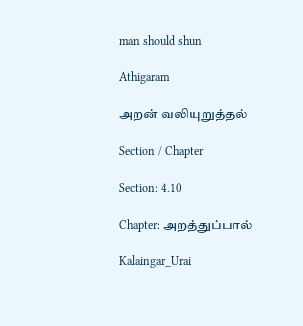man should shun

Athigaram

அறன் வலியுறுத்தல்

Section / Chapter

Section: 4.10

Chapter: அறத்துப்பால்

Kalaingar_Urai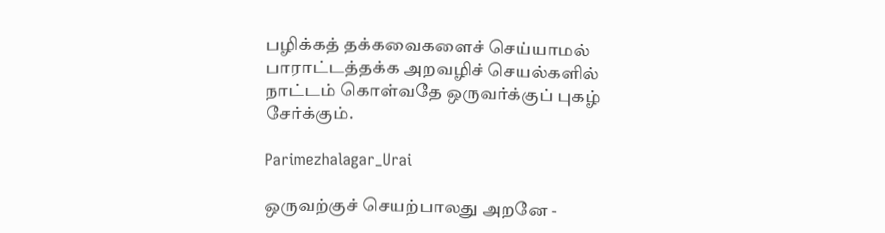பழிக்கத் தக்கவைகளைச் செய்யாமல் பாராட்டத்தக்க அறவழிச் செயல்களில் நாட்டம் கொள்வதே ஒருவர்க்குப் புகழ் சேர்க்கும்.

Parimezhalagar_Urai

ஒருவற்குச் செயற்பாலது அறனே -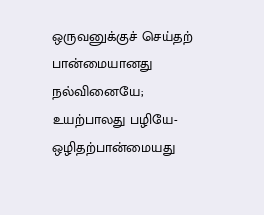ஒருவனுக்குச் செய்தற் பான்மையானது நல்வினையே; உயற்பாலது பழியே- ஒழிதற்பான்மையது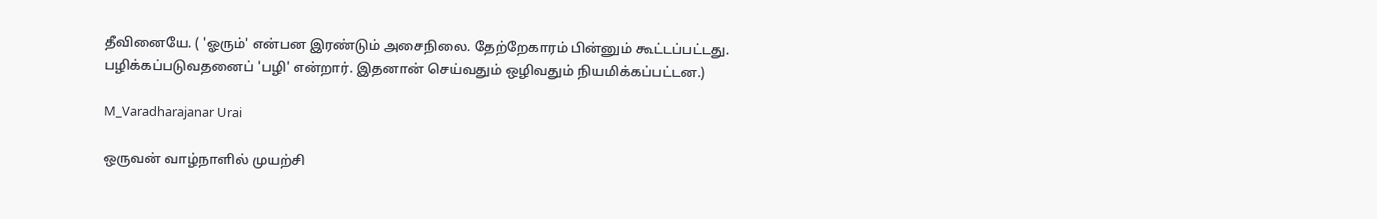தீவினையே. ( 'ஓரும்' என்பன இரண்டும் அசைநிலை. தேற்றேகாரம் பின்னும் கூட்டப்பட்டது. பழிக்கப்படுவதனைப் 'பழி' என்றார். இதனான் செய்வதும் ஒழிவதும் நியமிக்கப்பட்டன.)

M_Varadharajanar Urai

ஒருவன் வாழ்நாளில் முயற்சி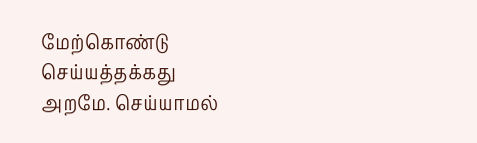மேற்கொண்டு செய்யத்தக்கது அறமே. செய்யாமல்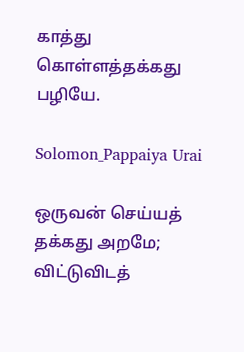காத்து கொள்ளத்தக்கது பழியே.

Solomon_Pappaiya Urai

ஒருவன் செய்யத் தக்கது அறமே; விட்டுவிடத்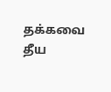தக்கவை தீய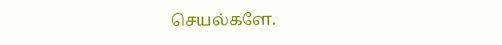செயல்களே.